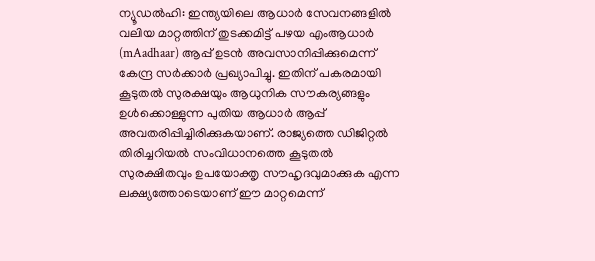ന്യൂഡൽഹി: ഇന്ത്യയിലെ ആധാർ സേവനങ്ങളിൽ വലിയ മാറ്റത്തിന് തുടക്കമിട്ട് പഴയ എംആധാർ (mAadhaar) ആപ്പ് ഉടൻ അവസാനിപ്പിക്കുമെന്ന് കേന്ദ്ര സർക്കാർ പ്രഖ്യാപിച്ചു. ഇതിന് പകരമായി കൂടുതൽ സുരക്ഷയും ആധുനിക സൗകര്യങ്ങളും ഉൾക്കൊള്ളുന്ന പുതിയ ആധാർ ആപ്പ് അവതരിപ്പിച്ചിരിക്കുകയാണ്. രാജ്യത്തെ ഡിജിറ്റൽ തിരിച്ചറിയൽ സംവിധാനത്തെ കൂടുതൽ സുരക്ഷിതവും ഉപയോക്തൃ സൗഹൃദവുമാക്കുക എന്ന ലക്ഷ്യത്തോടെയാണ് ഈ മാറ്റമെന്ന്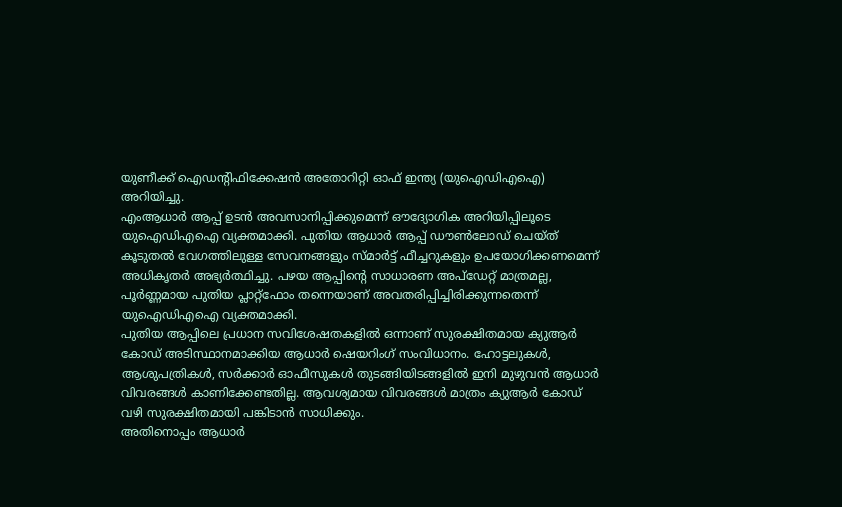യുണീക്ക് ഐഡന്റിഫിക്കേഷൻ അതോറിറ്റി ഓഫ് ഇന്ത്യ (യുഐഡിഎഐ) അറിയിച്ചു.
എംആധാർ ആപ്പ് ഉടൻ അവസാനിപ്പിക്കുമെന്ന് ഔദ്യോഗിക അറിയിപ്പിലൂടെ യുഐഡിഎഐ വ്യക്തമാക്കി. പുതിയ ആധാർ ആപ്പ് ഡൗൺലോഡ് ചെയ്ത് കൂടുതൽ വേഗത്തിലുള്ള സേവനങ്ങളും സ്മാർട്ട് ഫീച്ചറുകളും ഉപയോഗിക്കണമെന്ന് അധികൃതർ അഭ്യർത്ഥിച്ചു. പഴയ ആപ്പിന്റെ സാധാരണ അപ്ഡേറ്റ് മാത്രമല്ല, പൂർണ്ണമായ പുതിയ പ്ലാറ്റ്ഫോം തന്നെയാണ് അവതരിപ്പിച്ചിരിക്കുന്നതെന്ന് യുഐഡിഎഐ വ്യക്തമാക്കി.
പുതിയ ആപ്പിലെ പ്രധാന സവിശേഷതകളിൽ ഒന്നാണ് സുരക്ഷിതമായ ക്യുആർ കോഡ് അടിസ്ഥാനമാക്കിയ ആധാർ ഷെയറിംഗ് സംവിധാനം. ഹോട്ടലുകൾ, ആശുപത്രികൾ, സർക്കാർ ഓഫീസുകൾ തുടങ്ങിയിടങ്ങളിൽ ഇനി മുഴുവൻ ആധാർ വിവരങ്ങൾ കാണിക്കേണ്ടതില്ല. ആവശ്യമായ വിവരങ്ങൾ മാത്രം ക്യുആർ കോഡ് വഴി സുരക്ഷിതമായി പങ്കിടാൻ സാധിക്കും.
അതിനൊപ്പം ആധാർ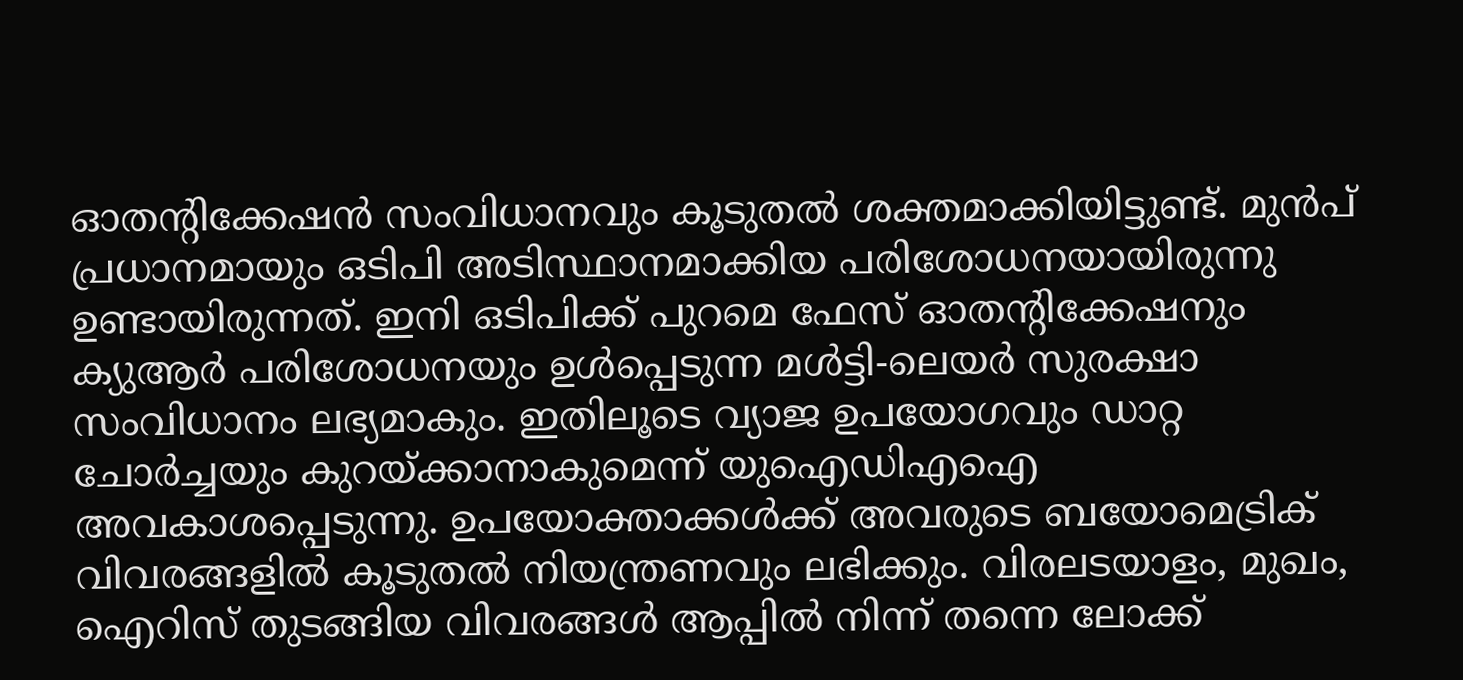ഓതന്റിക്കേഷൻ സംവിധാനവും കൂടുതൽ ശക്തമാക്കിയിട്ടുണ്ട്. മുൻപ് പ്രധാനമായും ഒടിപി അടിസ്ഥാനമാക്കിയ പരിശോധനയായിരുന്നു ഉണ്ടായിരുന്നത്. ഇനി ഒടിപിക്ക് പുറമെ ഫേസ് ഓതന്റിക്കേഷനും ക്യുആർ പരിശോധനയും ഉൾപ്പെടുന്ന മൾട്ടി-ലെയർ സുരക്ഷാ സംവിധാനം ലഭ്യമാകും. ഇതിലൂടെ വ്യാജ ഉപയോഗവും ഡാറ്റ ചോർച്ചയും കുറയ്ക്കാനാകുമെന്ന് യുഐഡിഎഐ അവകാശപ്പെടുന്നു. ഉപയോക്താക്കൾക്ക് അവരുടെ ബയോമെട്രിക് വിവരങ്ങളിൽ കൂടുതൽ നിയന്ത്രണവും ലഭിക്കും. വിരലടയാളം, മുഖം, ഐറിസ് തുടങ്ങിയ വിവരങ്ങൾ ആപ്പിൽ നിന്ന് തന്നെ ലോക്ക്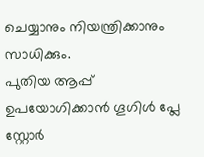ചെയ്യാനും നിയന്ത്രിക്കാനും സാധിക്കും.
പുതിയ ആപ്പ് ഉപയോഗിക്കാൻ ഗൂഗിൾ പ്ലേ സ്റ്റോർ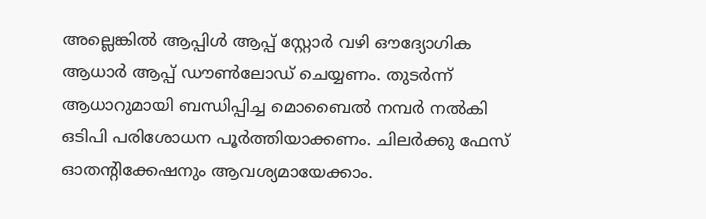അല്ലെങ്കിൽ ആപ്പിൾ ആപ്പ് സ്റ്റോർ വഴി ഔദ്യോഗിക ആധാർ ആപ്പ് ഡൗൺലോഡ് ചെയ്യണം. തുടർന്ന് ആധാറുമായി ബന്ധിപ്പിച്ച മൊബൈൽ നമ്പർ നൽകി ഒടിപി പരിശോധന പൂർത്തിയാക്കണം. ചിലർക്കു ഫേസ് ഓതന്റിക്കേഷനും ആവശ്യമായേക്കാം.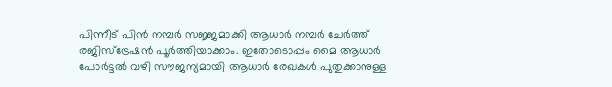പിന്നീട് പിൻ നമ്പർ സജ്ജമാക്കി ആധാർ നമ്പർ ചേർത്ത് രജിസ്ട്രേഷൻ പൂർത്തിയാക്കാം. ഇതോടൊപ്പം മൈ ആധാർ പോർട്ടൽ വഴി സൗജന്യമായി ആധാർ രേഖകൾ പുതുക്കാനുള്ള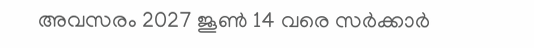അവസരം 2027 ജൂൺ 14 വരെ സർക്കാർ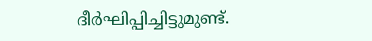ദീർഘിപ്പിച്ചിട്ടുമുണ്ട്.